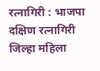रत्नागिरी : भाजपा दक्षिण रत्नागिरी जिल्हा महिला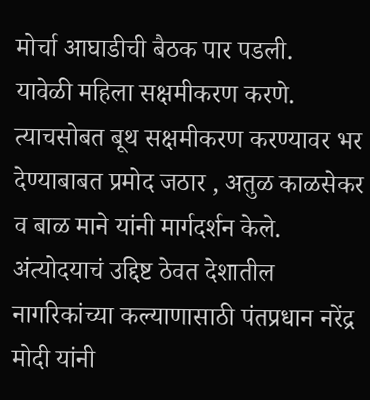मोर्चा आघाडीची बैठक पार पडली.
यावेळी महिला सक्षमीकरण करणे. त्याचसोबत बूथ सक्षमीकरण करण्यावर भर देण्याबाबत प्रमोद जठार , अतुळ काळसेकर व बाळ माने यांनी मार्गदर्शन केले.
अंत्योदयाचं उद्दिष्ट ठेवत देशातील नागरिकांच्या कल्याणासाठी पंतप्रधान नरेंद्र मोदी यांनी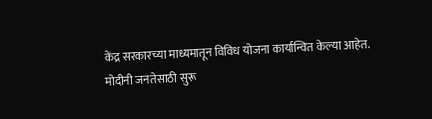केंद्र सरकारच्या माध्यमातून विविध योजना कार्यान्वित केल्या आहेत.
मोदीनी जनतेसाठी सुरू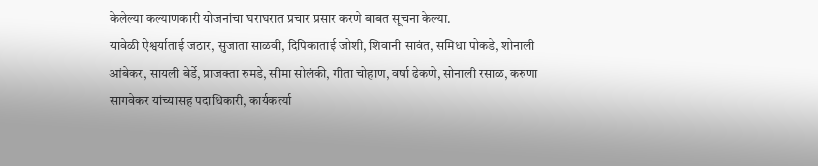केलेल्या कल्याणकारी योजनांचा घराघरात प्रचार प्रसार करणे बाबत सूचना केल्या.
यावेळी ऐश्वर्याताई जठार, सुजाता साळवी, दिपिकाताई जोशी, शिवानी सावंत, समिधा पोकडे, शोनाली आंबेकर, सायली बेर्डे, प्राजक्ता रुमडे, सीमा सोलंकी, गीता चोहाण, वर्षा ढेकणे, सोनाली रसाळ, करुणा सागवेकर यांच्यासह पदाधिकारी, कार्यकर्त्या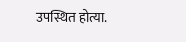उपस्थित होत्या.